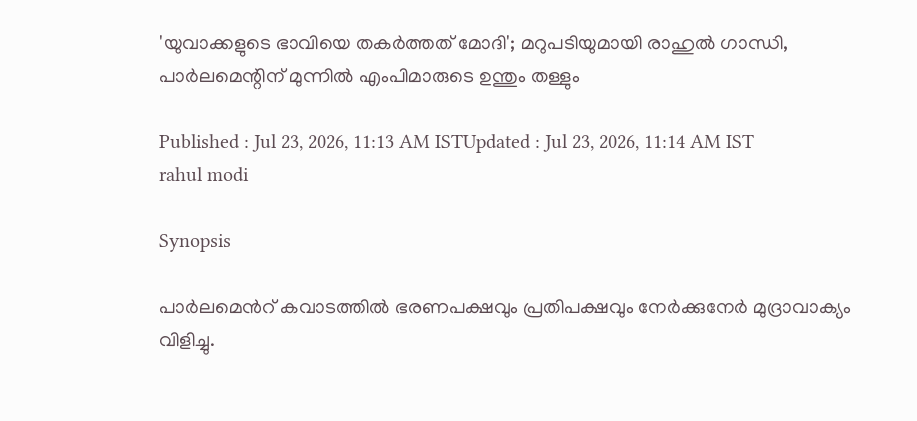'യുവാക്കളുടെ ഭാവിയെ തകർത്തത് മോദി'; മറുപടിയുമായി രാഹുൽ ഗാന്ധി, പാർലമെന്റിന് മുന്നിൽ എംപിമാരുടെ ഉന്തും തള്ളും

Published : Jul 23, 2026, 11:13 AM ISTUpdated : Jul 23, 2026, 11:14 AM IST
rahul modi

Synopsis

പാർലമെൻറ് കവാടത്തിൽ ഭരണപക്ഷവും പ്രതിപക്ഷവും നേർക്കുനേർ മുദ്രാവാക്യം വിളിച്ചു.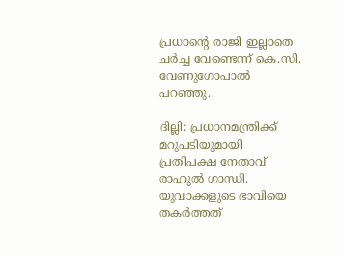പ്രധാന്റെ രാജി ഇല്ലാതെ ചർച്ച വേണ്ടെന്ന് കെ.സി. വേണുഗോപാൽ പറഞ്ഞു.

ദില്ലി: പ്രധാനമന്ത്രിക്ക് മറുപടിയുമായി പ്രതിപക്ഷ നേതാവ് രാഹുൽ ഗാന്ധി. യുവാക്കളുടെ ഭാവിയെ തകർത്തത്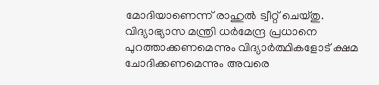മോദിയാണെന്ന് രാഹുൽ ട്വീറ്റ് ചെയ്തു. വിദ്യാഭ്യാസ മന്ത്രി ധർമേന്ദ്ര പ്രധാനെ പുറത്താക്കണമെന്നും വിദ്യാർത്ഥികളോട് ക്ഷമ ചോദിക്കണമെന്നും അവരെ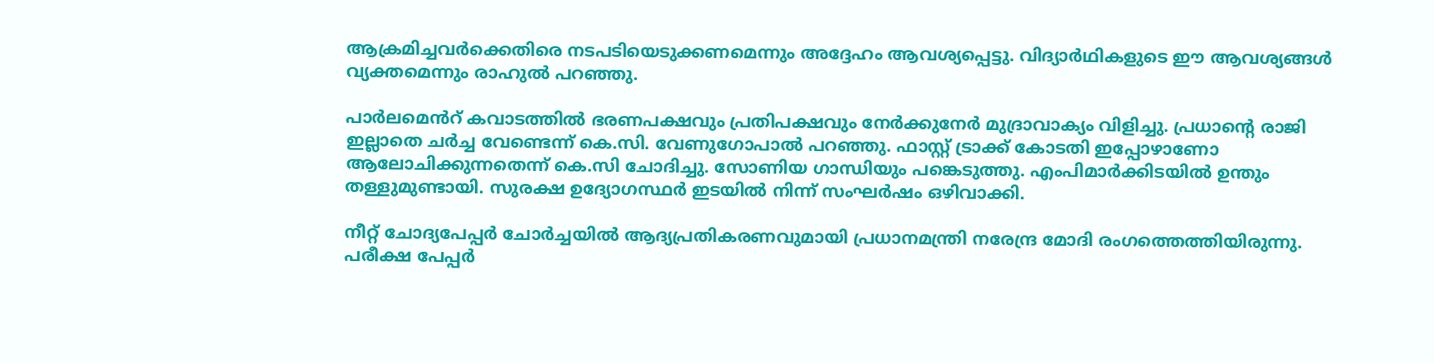ആക്രമിച്ചവർക്കെതിരെ നടപടിയെടുക്കണമെന്നും അദ്ദേഹം ആവശ്യപ്പെട്ടു. വിദ്യാർഥികളുടെ ഈ ആവശ്യങ്ങൾ വ്യക്തമെന്നും രാഹുൽ പറഞ്ഞു.

പാർലമെൻറ് കവാടത്തിൽ ഭരണപക്ഷവും പ്രതിപക്ഷവും നേർക്കുനേർ മുദ്രാവാക്യം വിളിച്ചു. പ്രധാന്റെ രാജി ഇല്ലാതെ ചർച്ച വേണ്ടെന്ന് കെ.സി. വേണുഗോപാൽ പറഞ്ഞു. ഫാസ്റ്റ് ട്രാക്ക് കോടതി ഇപ്പോഴാണോ ആലോചിക്കുന്നതെന്ന് കെ.സി ചോദിച്ചു. സോണിയ ഗാന്ധിയും പങ്കെടുത്തു. എംപിമാർക്കിടയിൽ ഉന്തും തള്ളുമുണ്ടായി. സുരക്ഷ ഉദ്യോഗസ്ഥർ ഇടയിൽ നിന്ന് സംഘർഷം ഒഴിവാക്കി.

നീറ്റ് ചോദ്യപേപ്പർ ചോർച്ചയിൽ ആദ്യപ്രതികരണവുമായി പ്രധാനമന്ത്രി നരേന്ദ്ര മോദി രംഗത്തെത്തിയിരുന്നു. പരീക്ഷ പേപ്പർ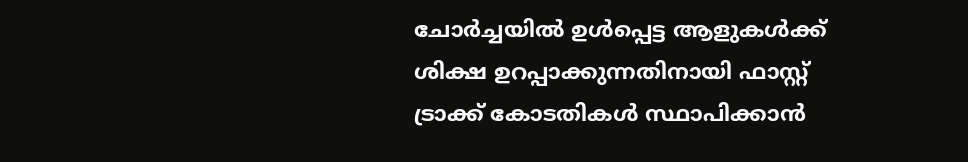ചോർച്ചയിൽ ഉൾപ്പെട്ട ആളുകൾക്ക് ശിക്ഷ ഉറപ്പാക്കുന്നതിനായി ഫാസ്റ്റ് ട്രാക്ക് കോടതികൾ സ്ഥാപിക്കാൻ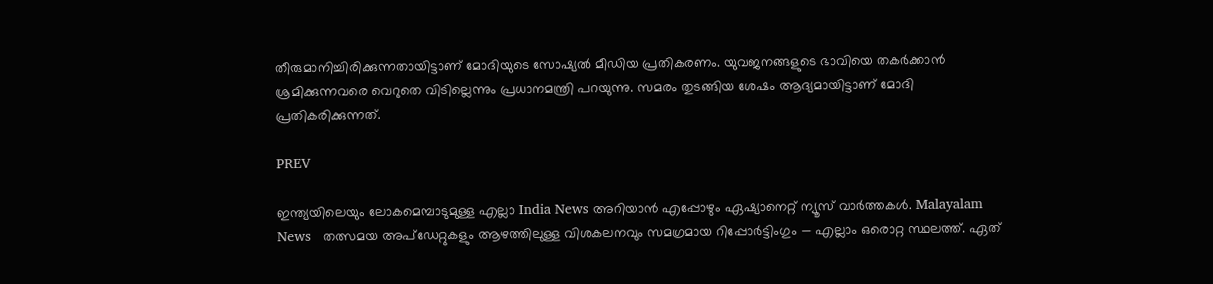തീരുമാനിച്ചിരിക്കുന്നതായിട്ടാണ് മോദിയുടെ സോഷ്യൽ മീഡിയ പ്രതികരണം. യുവജനങ്ങളുടെ ഭാവിയെ തകർക്കാൻ ശ്രമിക്കുന്നവരെ വെറുതെ വിടില്ലെന്നും പ്രധാനമന്ത്രി പറയുന്നു. സമരം തുടങ്ങിയ ശേഷം ആദ്യമായിട്ടാണ് മോദി പ്രതികരിക്കുന്നത്.

PREV

ഇന്ത്യയിലെയും ലോകമെമ്പാടുമുള്ള എല്ലാ India News അറിയാൻ എപ്പോഴും ഏഷ്യാനെറ്റ് ന്യൂസ് വാർത്തകൾ. Malayalam News   തത്സമയ അപ്‌ഡേറ്റുകളും ആഴത്തിലുള്ള വിശകലനവും സമഗ്രമായ റിപ്പോർട്ടിംഗും — എല്ലാം ഒരൊറ്റ സ്ഥലത്ത്. ഏത്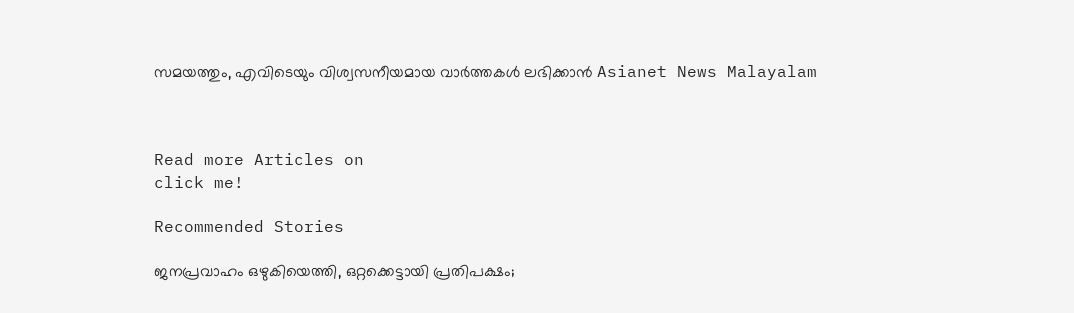സമയത്തും, എവിടെയും വിശ്വസനീയമായ വാർത്തകൾ ലഭിക്കാൻ Asianet News Malayalam



Read more Articles on
click me!

Recommended Stories

ജനപ്രവാഹം ഒഴുകിയെത്തി, ഒറ്റക്കെട്ടായി പ്രതിപക്ഷം;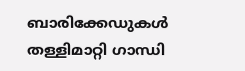ബാരിക്കേഡുകള്‍ തള്ളിമാറ്റി ഗാന്ധി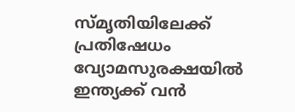സ്മൃതിയിലേക്ക് പ്രതിഷേധം
വ്യോമസുരക്ഷയിൽ ഇന്ത്യക്ക് വൻ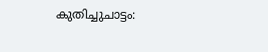കുതിച്ചുചാട്ടം: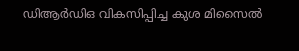ഡിആർഡിഒ വികസിപ്പിച്ച കുശ മിസൈൽ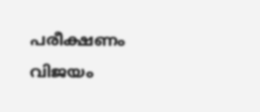പരീക്ഷണം വിജയം